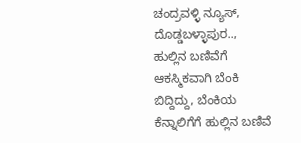ಚಂದ್ರವಳ್ಳಿ ನ್ಯೂಸ್, ದೊಡ್ಡಬಳ್ಳಾಪುರ..,
ಹುಲ್ಲಿನ ಬಣಿವೆಗೆ ಆಕಸ್ಮಿಕವಾಗಿ ಬೆಂಕಿ ಬಿದ್ದಿದ್ದು, ಬೆಂಕಿಯ ಕೆನ್ನಾಲಿಗೆಗೆ ಹುಲ್ಲಿನ ಬಣಿವೆ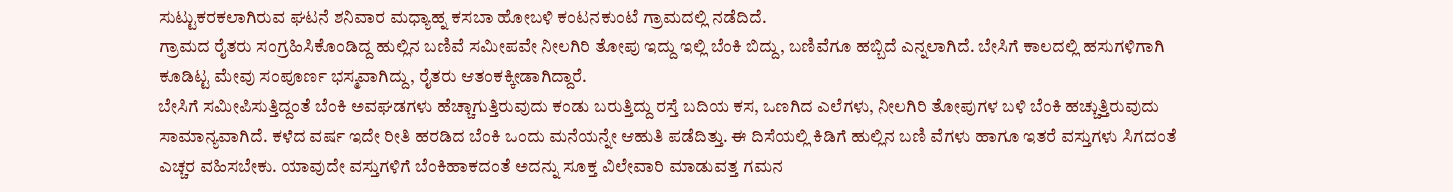ಸುಟ್ಟುಕರಕಲಾಗಿರುವ ಘಟನೆ ಶನಿವಾರ ಮಧ್ಯಾಹ್ನ ಕಸಬಾ ಹೋಬಳಿ ಕಂಟನಕುಂಟೆ ಗ್ರಾಮದಲ್ಲಿ ನಡೆದಿದೆ.
ಗ್ರಾಮದ ರೈತರು ಸಂಗ್ರಹಿಸಿಕೊಂಡಿದ್ದ ಹುಲ್ಲಿನ ಬಣಿವೆ ಸಮೀಪವೇ ನೀಲಗಿರಿ ತೋಪು ಇದ್ದು ಇಲ್ಲಿ ಬೆಂಕಿ ಬಿದ್ದು, ಬಣಿವೆಗೂ ಹಬ್ಬಿದೆ ಎನ್ನಲಾಗಿದೆ. ಬೇಸಿಗೆ ಕಾಲದಲ್ಲಿ ಹಸುಗಳಿಗಾಗಿ ಕೂಡಿಟ್ಟ ಮೇವು ಸಂಪೂರ್ಣ ಭಸ್ಮವಾಗಿದ್ದು, ರೈತರು ಆತಂಕಕ್ಕೀಡಾಗಿದ್ದಾರೆ.
ಬೇಸಿಗೆ ಸಮೀಪಿಸುತ್ತಿದ್ದಂತೆ ಬೆಂಕಿ ಅವಘಡಗಳು ಹೆಚ್ಚಾಗುತ್ತಿರುವುದು ಕಂಡು ಬರುತ್ತಿದ್ದು ರಸ್ತೆ ಬದಿಯ ಕಸ, ಒಣಗಿದ ಎಲೆಗಳು, ನೀಲಗಿರಿ ತೋಪುಗಳ ಬಳಿ ಬೆಂಕಿ ಹಚ್ಚುತ್ತಿರುವುದು ಸಾಮಾನ್ಯವಾಗಿದೆ. ಕಳೆದ ವರ್ಷ ಇದೇ ರೀತಿ ಹರಡಿದ ಬೆಂಕಿ ಒಂದು ಮನೆಯನ್ನೇ ಆಹುತಿ ಪಡೆದಿತ್ತು. ಈ ದಿಸೆಯಲ್ಲಿ ಕಿಡಿಗೆ ಹುಲ್ಲಿನ ಬಣಿ ವೆಗಳು ಹಾಗೂ ಇತರೆ ವಸ್ತುಗಳು ಸಿಗದಂತೆ ಎಚ್ಚರ ವಹಿಸಬೇಕು. ಯಾವುದೇ ವಸ್ತುಗಳಿಗೆ ಬೆಂಕಿಹಾಕದಂತೆ ಅದನ್ನು ಸೂಕ್ತ ವಿಲೇವಾರಿ ಮಾಡುವತ್ತ ಗಮನ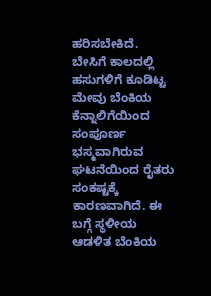ಹರಿಸಬೇಕಿದೆ.
ಬೇಸಿಗೆ ಕಾಲದಲ್ಲಿ ಹಸುಗಳಿಗೆ ಕೂಡಿಟ್ಟ ಮೇವು ಬೆಂಕಿಯ ಕೆನ್ನಾಲಿಗೆಯಿಂದ ಸಂಪೂರ್ಣ ಭಸ್ಮವಾಗಿರುವ ಘಟನೆಯಿಂದ ರೈತರು ಸಂಕಷ್ಟಕ್ಕೆ ಕಾರಣವಾಗಿದೆ. ಈ ಬಗ್ಗೆ ಸ್ಥಳೀಯ ಆಡಳಿತ ಬೆಂಕಿಯ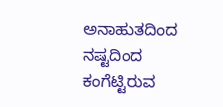ಅನಾಹುತದಿಂದ ನಷ್ಟದಿಂದ ಕಂಗೆಟ್ಟಿರುವ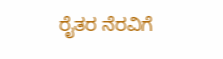ರೈತರ ನೆರವಿಗೆ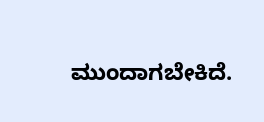ಮುಂದಾಗಬೇಕಿದೆ.